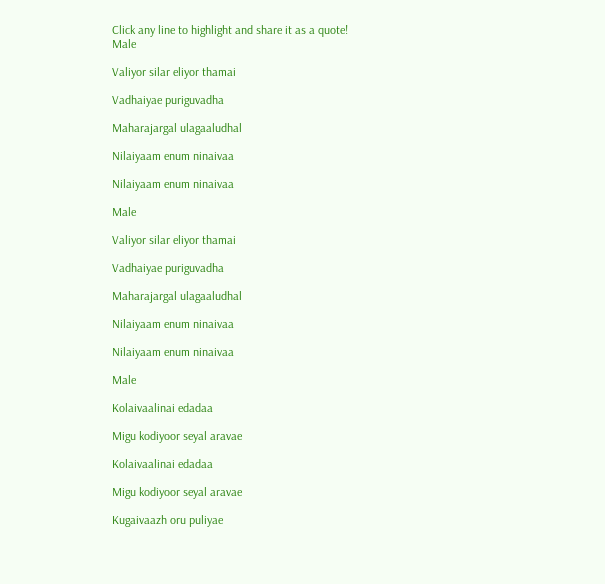Click any line to highlight and share it as a quote!
Male

Valiyor silar eliyor thamai

Vadhaiyae puriguvadha

Maharajargal ulagaaludhal

Nilaiyaam enum ninaivaa

Nilaiyaam enum ninaivaa

Male

Valiyor silar eliyor thamai

Vadhaiyae puriguvadha

Maharajargal ulagaaludhal

Nilaiyaam enum ninaivaa

Nilaiyaam enum ninaivaa

Male

Kolaivaalinai edadaa

Migu kodiyoor seyal aravae

Kolaivaalinai edadaa

Migu kodiyoor seyal aravae

Kugaivaazh oru puliyae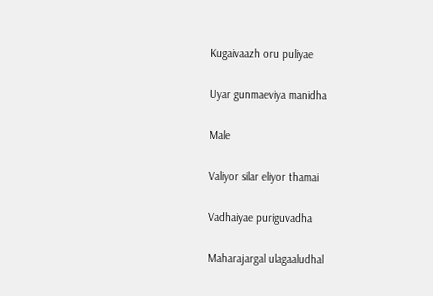Kugaivaazh oru puliyae

Uyar gunmaeviya manidha

Male

Valiyor silar eliyor thamai

Vadhaiyae puriguvadha

Maharajargal ulagaaludhal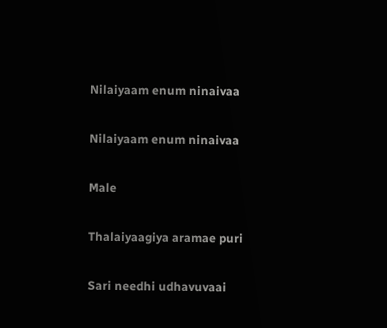Nilaiyaam enum ninaivaa

Nilaiyaam enum ninaivaa

Male

Thalaiyaagiya aramae puri

Sari needhi udhavuvaai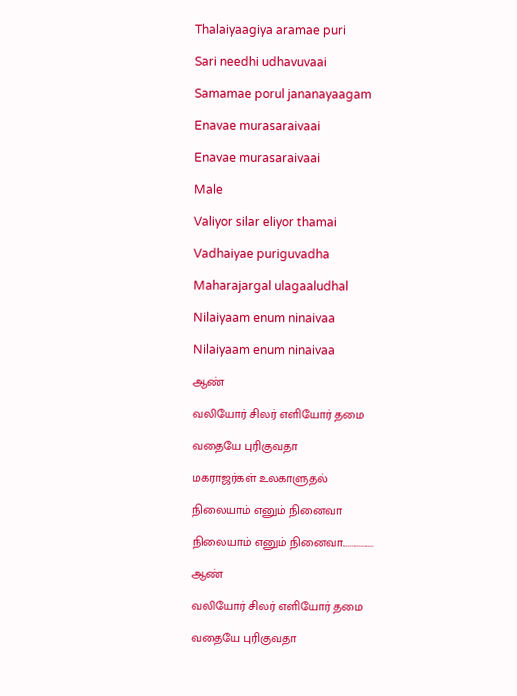Thalaiyaagiya aramae puri

Sari needhi udhavuvaai

Samamae porul jananayaagam

Enavae murasaraivaai

Enavae murasaraivaai

Male

Valiyor silar eliyor thamai

Vadhaiyae puriguvadha

Maharajargal ulagaaludhal

Nilaiyaam enum ninaivaa

Nilaiyaam enum ninaivaa

ஆண்

வலியோர் சிலர் எளியோர் தமை

வதையே புரிகுவதா

மகராஜர்கள் உலகாளுதல்

நிலையாம் எனும் நினைவா

நிலையாம் எனும் நினைவா.................

ஆண்

வலியோர் சிலர் எளியோர் தமை

வதையே புரிகுவதா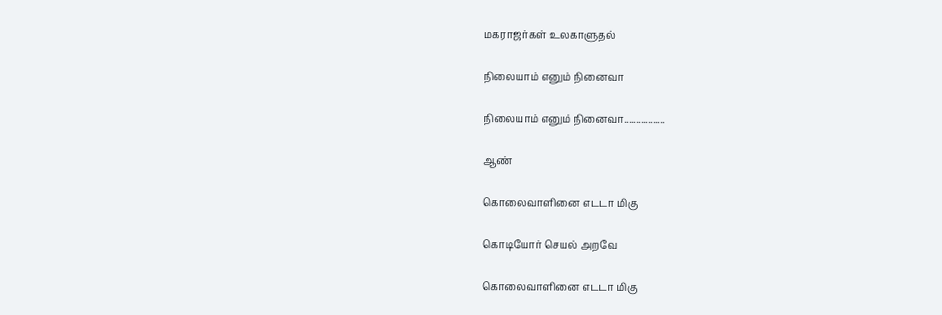மகராஜர்கள் உலகாளுதல்

நிலையாம் எனும் நினைவா

நிலையாம் எனும் நினைவா.................

ஆண்

கொலைவாளினை எடடா மிகு

கொடியோர் செயல் அறவே

கொலைவாளினை எடடா மிகு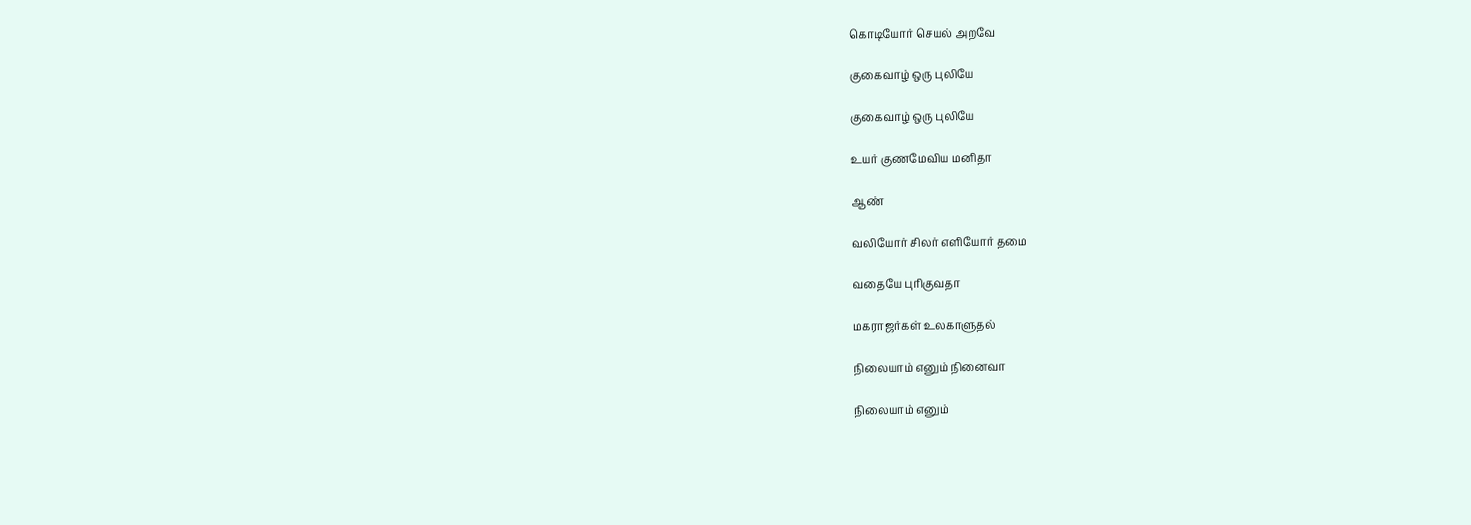கொடியோர் செயல் அறவே

குகைவாழ் ஒரு புலியே

குகைவாழ் ஒரு புலியே

உயர் குணமேவிய மனிதா

ஆண்

வலியோர் சிலர் எளியோர் தமை

வதையே புரிகுவதா

மகராஜர்கள் உலகாளுதல்

நிலையாம் எனும் நினைவா

நிலையாம் எனும்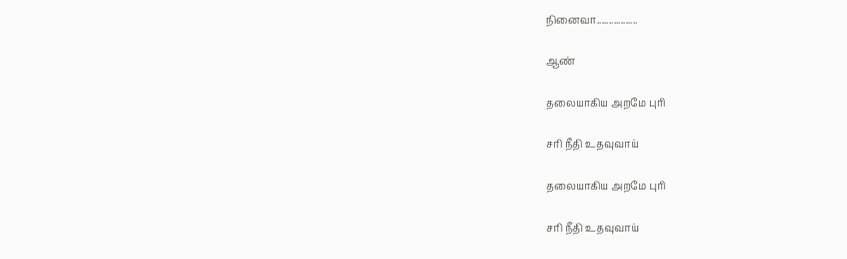நினைவா.................

ஆண்

தலையாகிய அறமே புரி

சரி நீதி உதவுவாய்

தலையாகிய அறமே புரி

சரி நீதி உதவுவாய்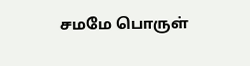சமமே பொருள்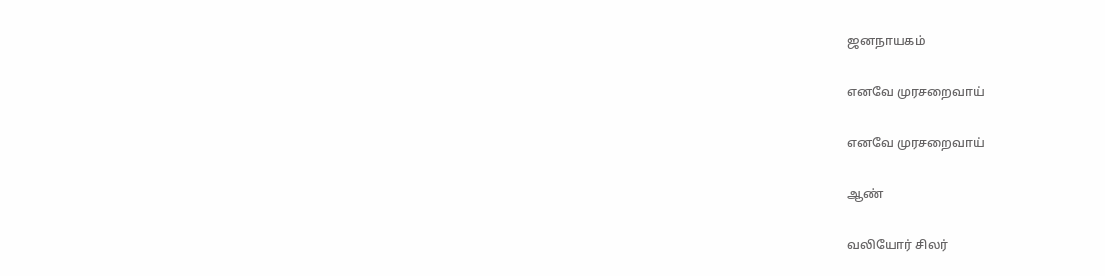ஜனநாயகம்

எனவே முரசறைவாய்

எனவே முரசறைவாய்

ஆண்

வலியோர் சிலர்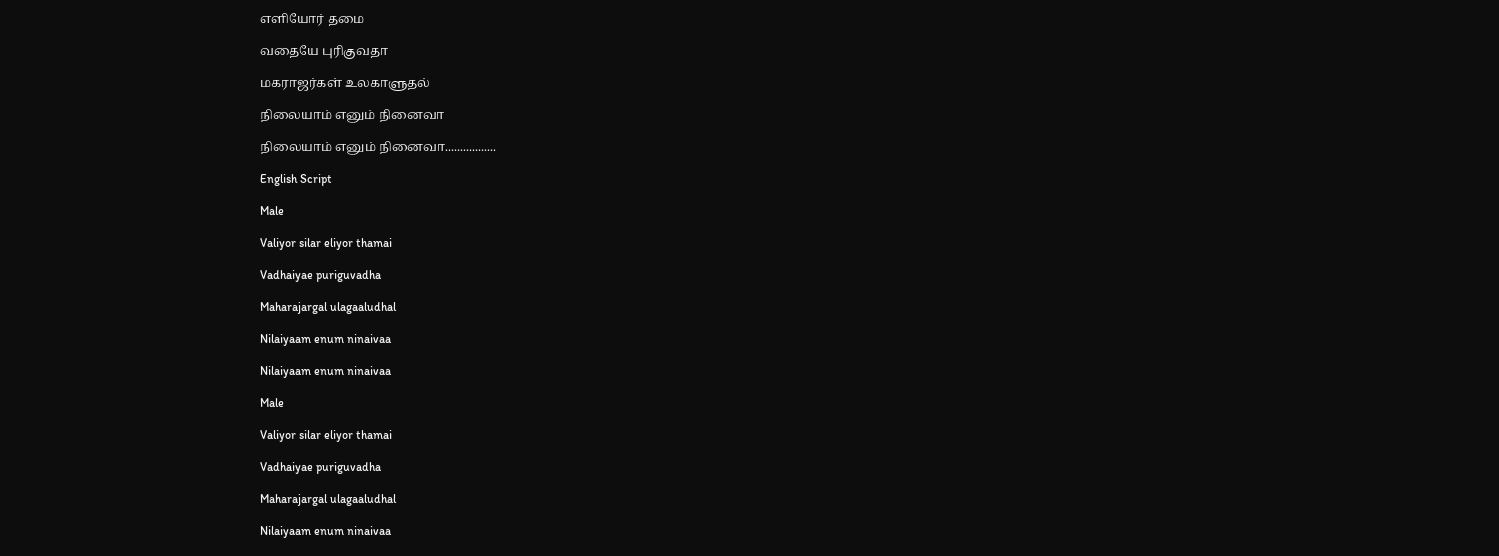எளியோர் தமை

வதையே புரிகுவதா

மகராஜர்கள் உலகாளுதல்

நிலையாம் எனும் நினைவா

நிலையாம் எனும் நினைவா.................

English Script

Male

Valiyor silar eliyor thamai

Vadhaiyae puriguvadha

Maharajargal ulagaaludhal

Nilaiyaam enum ninaivaa

Nilaiyaam enum ninaivaa

Male

Valiyor silar eliyor thamai

Vadhaiyae puriguvadha

Maharajargal ulagaaludhal

Nilaiyaam enum ninaivaa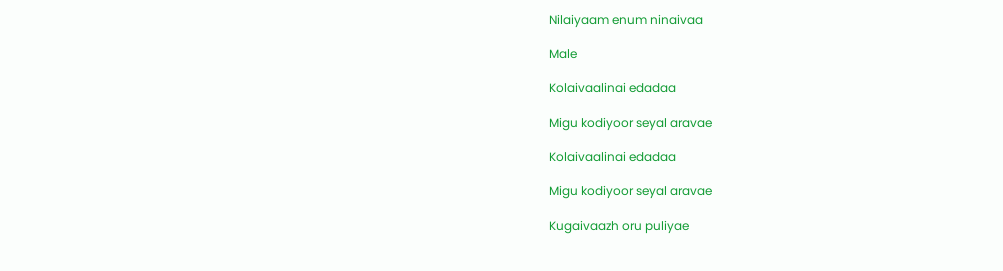Nilaiyaam enum ninaivaa

Male

Kolaivaalinai edadaa

Migu kodiyoor seyal aravae

Kolaivaalinai edadaa

Migu kodiyoor seyal aravae

Kugaivaazh oru puliyae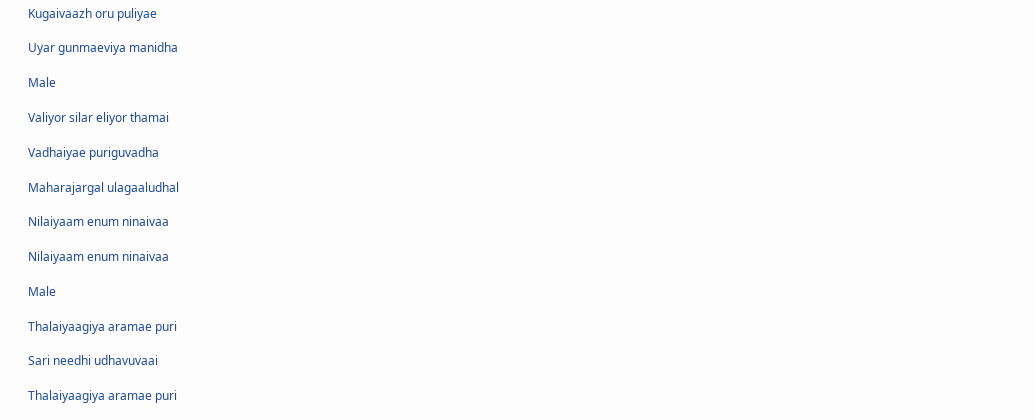Kugaivaazh oru puliyae

Uyar gunmaeviya manidha

Male

Valiyor silar eliyor thamai

Vadhaiyae puriguvadha

Maharajargal ulagaaludhal

Nilaiyaam enum ninaivaa

Nilaiyaam enum ninaivaa

Male

Thalaiyaagiya aramae puri

Sari needhi udhavuvaai

Thalaiyaagiya aramae puri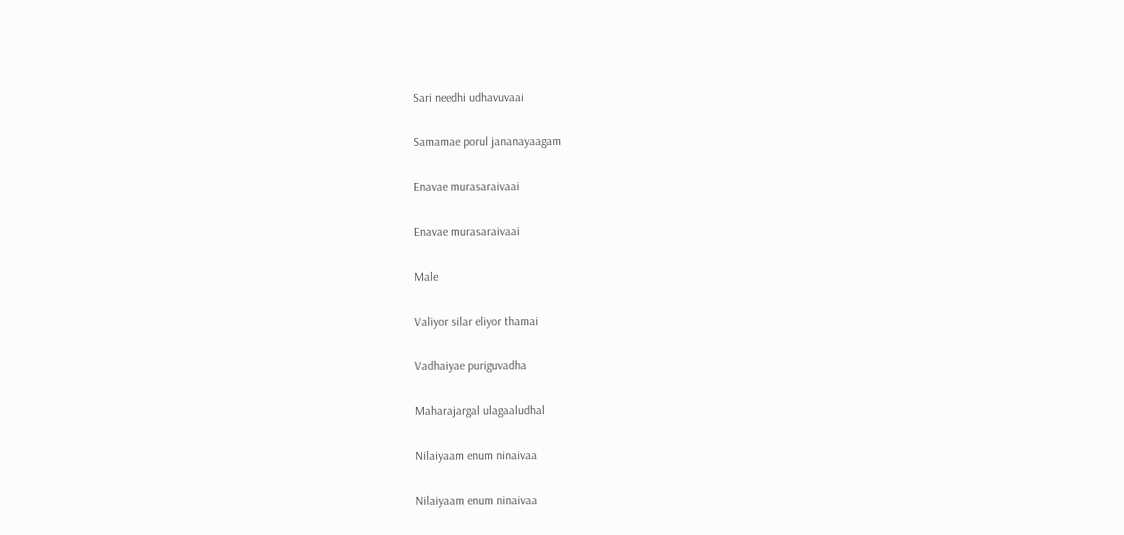Sari needhi udhavuvaai

Samamae porul jananayaagam

Enavae murasaraivaai

Enavae murasaraivaai

Male

Valiyor silar eliyor thamai

Vadhaiyae puriguvadha

Maharajargal ulagaaludhal

Nilaiyaam enum ninaivaa

Nilaiyaam enum ninaivaa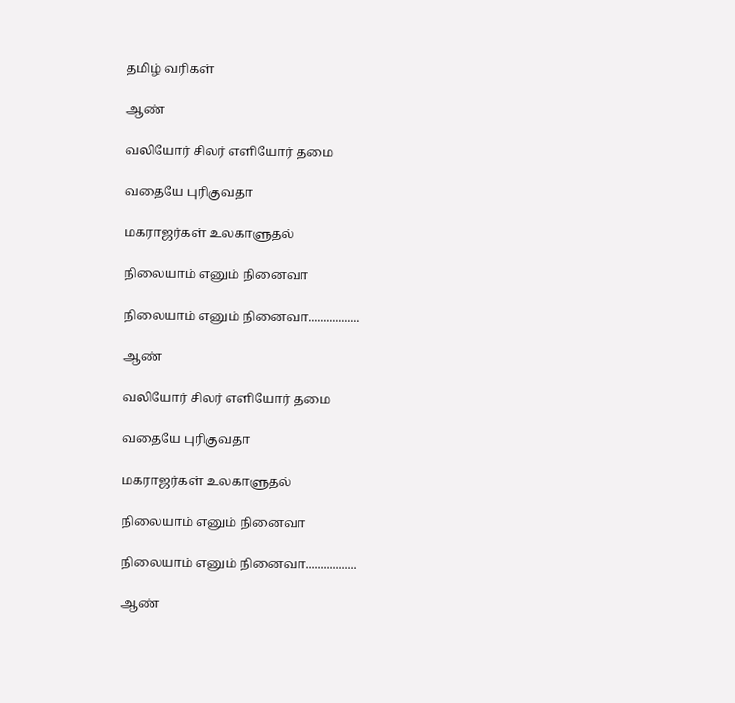தமிழ் வரிகள்

ஆண்

வலியோர் சிலர் எளியோர் தமை

வதையே புரிகுவதா

மகராஜர்கள் உலகாளுதல்

நிலையாம் எனும் நினைவா

நிலையாம் எனும் நினைவா.................

ஆண்

வலியோர் சிலர் எளியோர் தமை

வதையே புரிகுவதா

மகராஜர்கள் உலகாளுதல்

நிலையாம் எனும் நினைவா

நிலையாம் எனும் நினைவா.................

ஆண்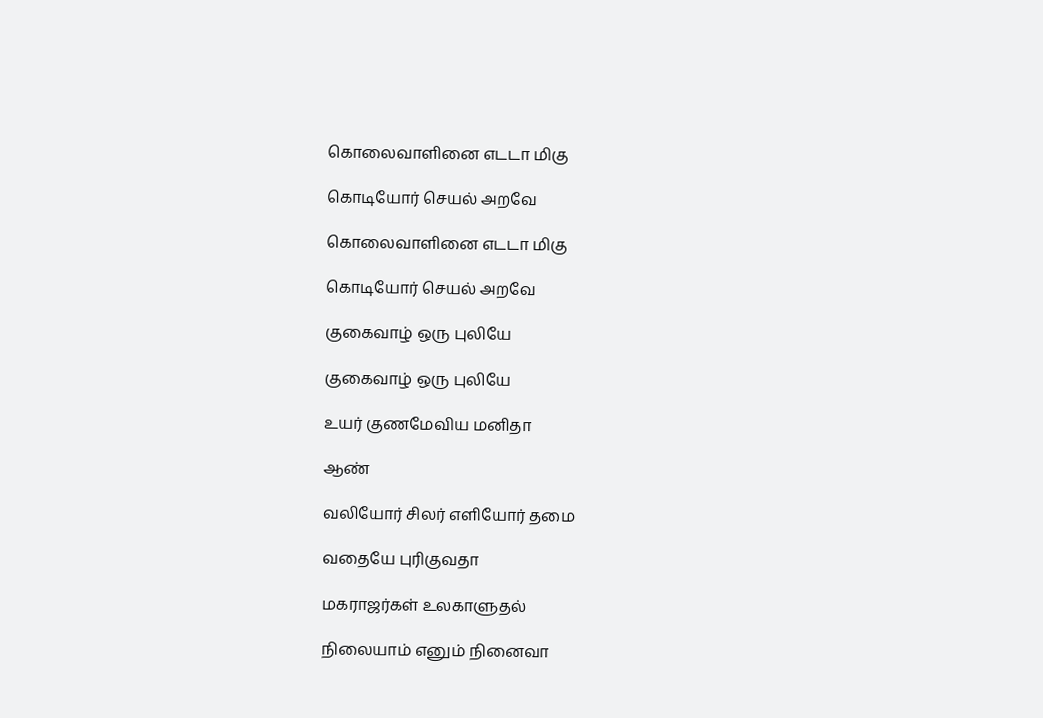கொலைவாளினை எடடா மிகு

கொடியோர் செயல் அறவே

கொலைவாளினை எடடா மிகு

கொடியோர் செயல் அறவே

குகைவாழ் ஒரு புலியே

குகைவாழ் ஒரு புலியே

உயர் குணமேவிய மனிதா

ஆண்

வலியோர் சிலர் எளியோர் தமை

வதையே புரிகுவதா

மகராஜர்கள் உலகாளுதல்

நிலையாம் எனும் நினைவா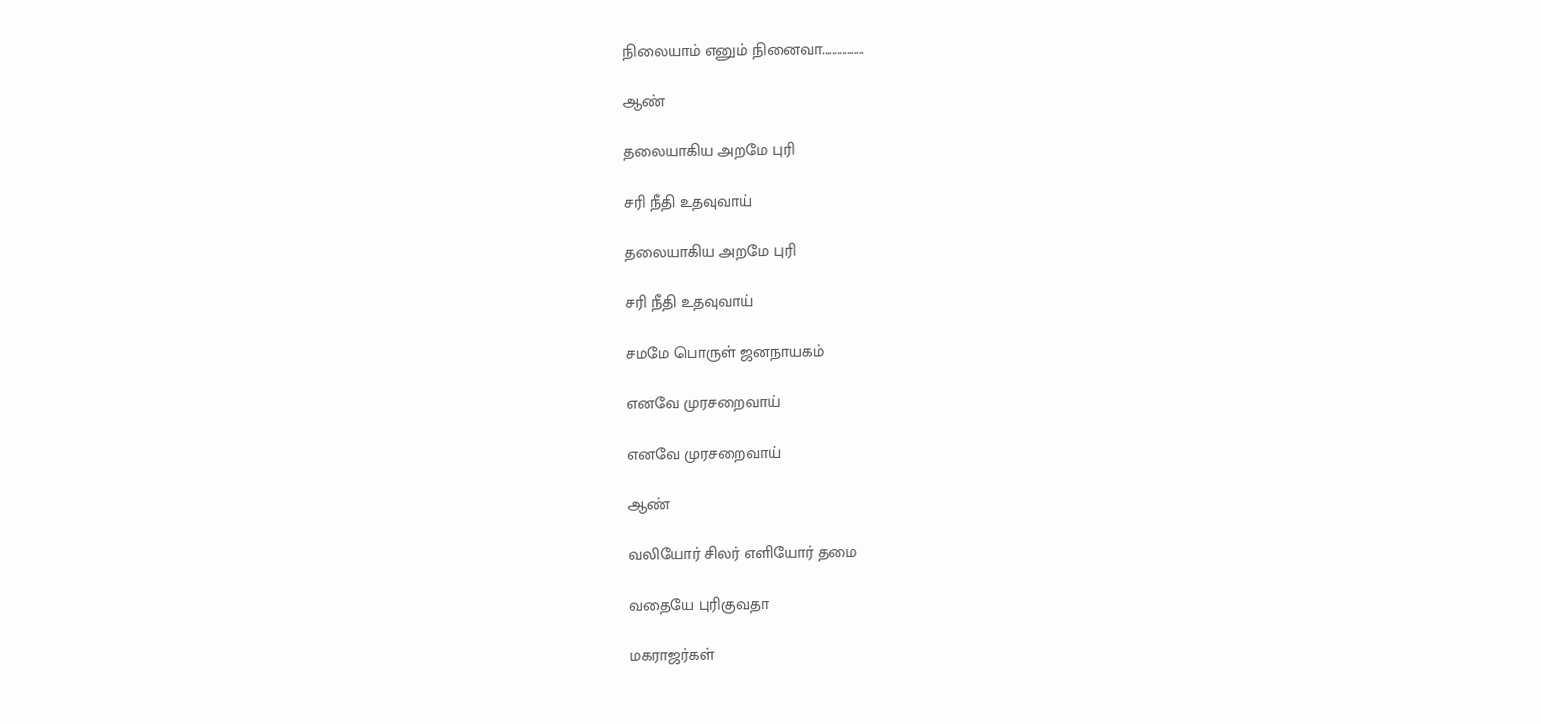நிலையாம் எனும் நினைவா.................

ஆண்

தலையாகிய அறமே புரி

சரி நீதி உதவுவாய்

தலையாகிய அறமே புரி

சரி நீதி உதவுவாய்

சமமே பொருள் ஜனநாயகம்

எனவே முரசறைவாய்

எனவே முரசறைவாய்

ஆண்

வலியோர் சிலர் எளியோர் தமை

வதையே புரிகுவதா

மகராஜர்கள்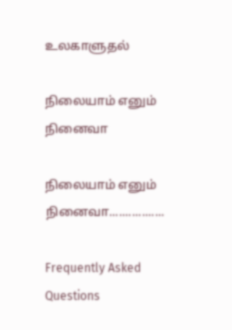உலகாளுதல்

நிலையாம் எனும் நினைவா

நிலையாம் எனும் நினைவா.................

Frequently Asked Questions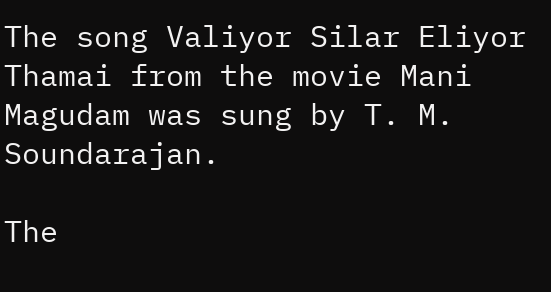The song Valiyor Silar Eliyor Thamai from the movie Mani Magudam was sung by T. M. Soundarajan.

The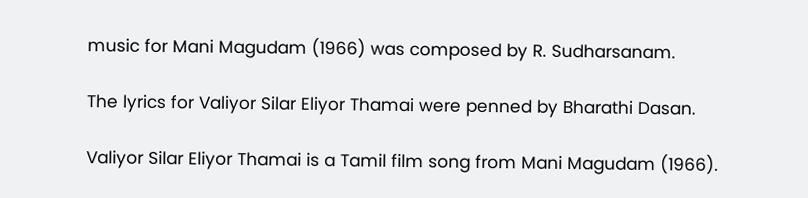music for Mani Magudam (1966) was composed by R. Sudharsanam.

The lyrics for Valiyor Silar Eliyor Thamai were penned by Bharathi Dasan.

Valiyor Silar Eliyor Thamai is a Tamil film song from Mani Magudam (1966).